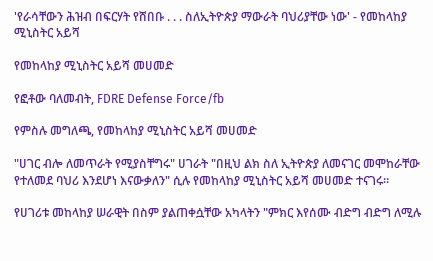'የራሳቸውን ሕዝብ በፍርሃት የሸበቡ . . . ስለኢትዮጵያ ማውራት ባህሪያቸው ነው' - የመከላከያ ሚኒስትር አይሻ

የመከላከያ ሚኒስትር አይሻ መሀመድ

የፎቶው ባለመብት, FDRE Defense Force/fb

የምስሉ መግለጫ, የመከላከያ ሚኒስትር አይሻ መሀመድ

"ሀገር ብሎ ለመጥራት የሚያስቸግሩ" ሀገራት "በዚህ ልክ ስለ ኢትዮጵያ ለመናገር መሞከራቸው የተለመደ ባህሪ እንደሆነ እናውቃለን" ሲሉ የመከላከያ ሚኒስትር አይሻ መሀመድ ተናገሩ።

የሀገሪቱ መከላከያ ሠራዊት በስም ያልጠቀሷቸው አካላትን "ምክር እየሰሙ ብድግ ብድግ ለሚሉ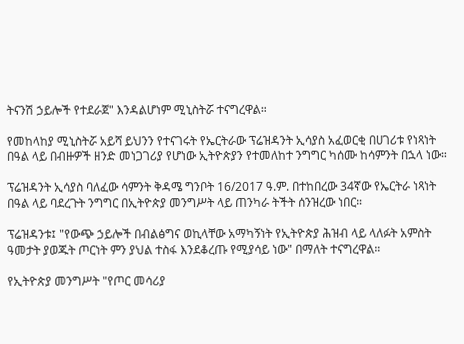ትናንሽ ኃይሎች የተደራጀ" እንዳልሆነም ሚኒስትሯ ተናግረዋል።

የመከላከያ ሚኒስትሯ አይሻ ይህንን የተናገሩት የኤርትራው ፕሬዝዳንት ኢሳያስ አፈወርቂ በሀገሪቱ የነጻነት በዓል ላይ በብዙዎች ዘንድ መነጋገሪያ የሆነው ኢትዮጵያን የተመለከተ ንግግር ካሰሙ ከሳምንት በኋላ ነው።

ፕሬዝዳንት ኢሳያስ ባለፈው ሳምንት ቅዳሜ ግንቦት 16/2017 ዓ.ም. በተከበረው 34ኛው የኤርትራ ነጻነት በዓል ላይ ባደረጉት ንግግር በኢትዮጵያ መንግሥት ላይ ጠንካራ ትችት ሰንዝረው ነበር።

ፕሬዝዳንቱ፤ "የውጭ ኃይሎች በብልፅግና ወኪላቸው አማካኝነት የኢትዮጵያ ሕዝብ ላይ ላለፉት አምስት ዓመታት ያወጁት ጦርነት ምን ያህል ተስፋ እንደቆረጡ የሚያሳይ ነው" በማለት ተናግረዋል።

የኢትዮጵያ መንግሥት "የጦር መሳሪያ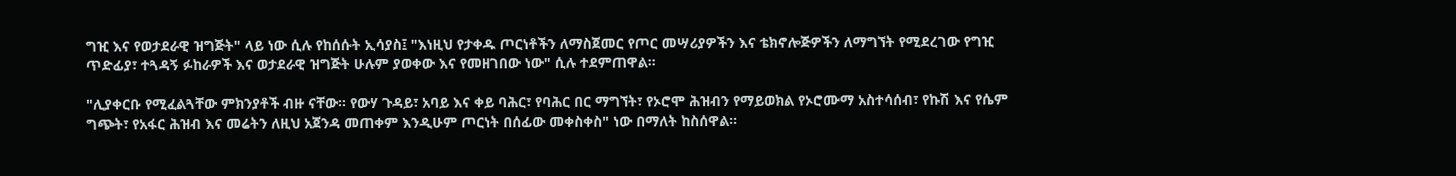ግዢ እና የወታደራዊ ዝግጅት" ላይ ነው ሲሉ የከሰሱት ኢሳያስ፤ "እነዚህ የታቀዱ ጦርነቶችን ለማስጀመር የጦር መሣሪያዎችን እና ቴክኖሎጅዎችን ለማግኘት የሚደረገው የግዢ ጥድፊያ፣ ተጓዳኝ ፉከራዎች እና ወታደራዊ ዝግጅት ሁሉም ያወቀው እና የመዘገበው ነው" ሲሉ ተደምጠዋል።

"ሊያቀርቡ የሚፈልጓቸው ምክንያቶች ብዙ ናቸው። የውሃ ጉዳይ፣ አባይ እና ቀይ ባሕር፣ የባሕር በር ማግኘት፣ የኦሮሞ ሕዝብን የማይወክል የኦሮሙማ አስተሳሰብ፣ የኩሽ እና የሴም ግጭት፣ የአፋር ሕዝብ እና መሬትን ለዚህ አጀንዳ መጠቀም እንዲሁም ጦርነት በሰፊው መቀስቀስ" ነው በማለት ከስሰዋል።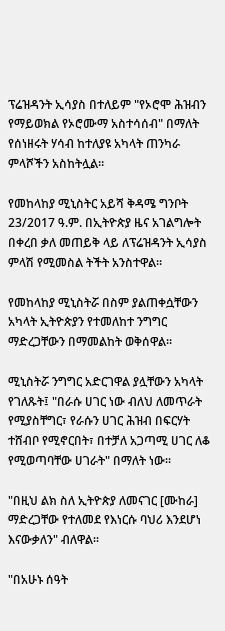ፕሬዝዳንት ኢሳያስ በተለይም "የኦሮሞ ሕዝብን የማይወክል የኦሮሙማ አስተሳሰብ" በማለት የሰነዘሩት ሃሳብ ከተለያዩ አካላት ጠንካራ ምላሾችን አስከትሏል።

የመከላከያ ሚኒስትር አይሻ ቅዳሜ ግንቦት 23/2017 ዓ.ም. በኢትዮጵያ ዜና አገልግሎት በቀረበ ቃለ መጠይቅ ላይ ለፕሬዝዳንት ኢሳያስ ምላሽ የሚመስል ትችት አንስተዋል።

የመከላከያ ሚኒስትሯ በስም ያልጠቀሷቸውን አካላት ኢትዮጵያን የተመለከተ ንግግር ማድረጋቸውን በማመልከት ወቅሰዋል።

ሚኒስትሯ ንግግር አድርገዋል ያሏቸውን አካላት የገለጹት፤ "በራሱ ሀገር ነው ብለህ ለመጥራት የሚያስቸግር፣ የራሱን ሀገር ሕዝብ በፍርሃት ተሸብቦ የሚኖርበት፣ በተቻለ አጋጣሚ ሀገር ለቆ የሚወጣባቸው ሀገራት" በማለት ነው።

"በዚህ ልክ ስለ ኢትዮጵያ ለመናገር [ሙከራ] ማድረጋቸው የተለመደ የእነርሱ ባህሪ እንደሆነ እናውቃለን" ብለዋል።

"በአሁኑ ሰዓት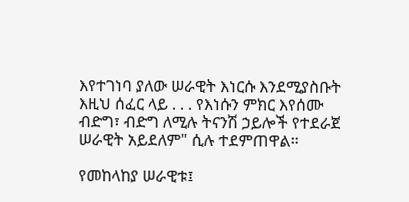እየተገነባ ያለው ሠራዊት እነርሱ እንደሚያስቡት እዚህ ሰፈር ላይ . . . የእነሱን ምክር እየሰሙ ብድግ፣ ብድግ ለሚሉ ትናንሽ ኃይሎች የተደራጀ ሠራዊት አይደለም" ሲሉ ተደምጠዋል።

የመከላከያ ሠራዊቱ፤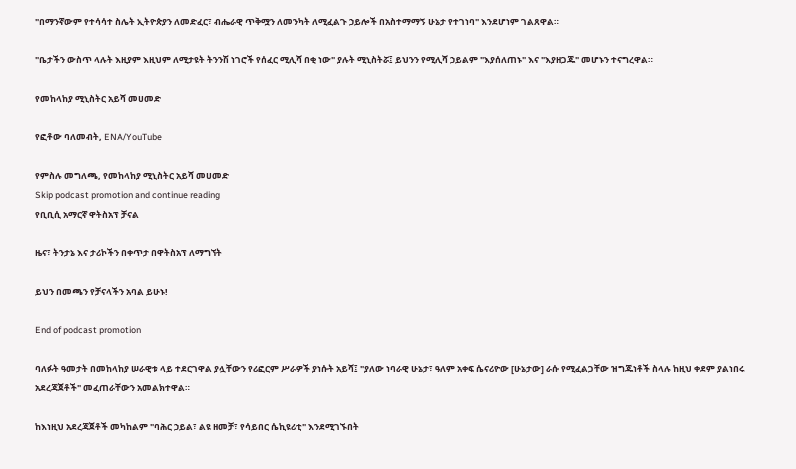"በማንኛውም የተሳሳተ ስሌት ኢትዮጵያን ለመድፈር፣ ብሔራዊ ጥቅሟን ለመንካት ለሚፈልጉ ኃይሎች በአስተማማኝ ሁኔታ የተገነባ" እንደሆነም ገልጸዋል።

"ቤታችን ውስጥ ላሉት እዚያም እዚህም ለሚታዩት ትንንሽ ነገሮች የሰፈር ሚሊሻ በቂ ነው" ያሉት ሚኒስትሯ፤ ይህንን የሚሊሻ ኃይልም "እያሰለጠኑ" እና "እያዘጋጁ" መሆኑን ተናግረዋል።

የመከላከያ ሚኒስትር አይሻ መሀመድ

የፎቶው ባለመብት, ENA/YouTube

የምስሉ መግለጫ, የመከላከያ ሚኒስትር አይሻ መሀመድ
Skip podcast promotion and continue reading
የቢቢሲ አማርኛ ዋትስአፕ ቻናል

ዜና፣ ትንታኔ እና ታሪኮችን በቀጥታ በዋትስአፕ ለማግኘት

ይህን በመጫን የቻናላችን አባል ይሁኑ!

End of podcast promotion

ባለፉት ዓመታት በመከላከያ ሠራዊቱ ላይ ተደርገዋል ያሏቸውን የሪፎርም ሥራዎች ያነሱት አይሻ፤ "ያለው ነባራዊ ሁኔታ፣ ዓለም አቀፍ ሴናሪዮው [ሁኔታው] ራሱ የሚፈልጋቸው ዝግጁነቶች ስላሉ ከዚህ ቀደም ያልነበሩ አደረጃጀቶች" መፈጠራቸውን አመልክተዋል።

ከእነዚህ አደረጃጀቶች መካከልም "ባሕር ኃይል፣ ልዩ ዘመቻ፣ የሳይበር ሴኪዩሪቲ" እንደሚገኙበት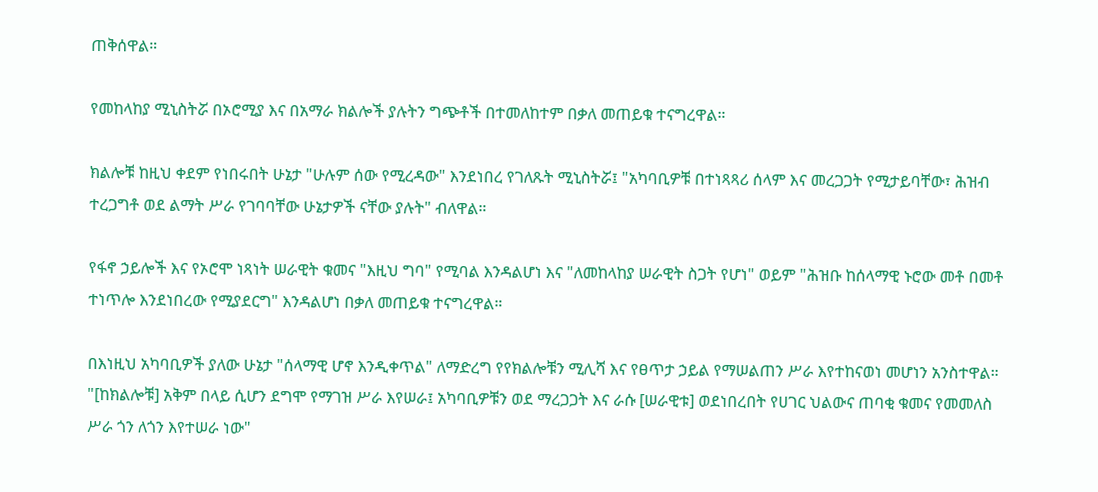ጠቅሰዋል።

የመከላከያ ሚኒስትሯ በኦሮሚያ እና በአማራ ክልሎች ያሉትን ግጭቶች በተመለከተም በቃለ መጠይቁ ተናግረዋል።

ክልሎቹ ከዚህ ቀደም የነበሩበት ሁኔታ "ሁሉም ሰው የሚረዳው" እንደነበረ የገለጹት ሚኒስትሯ፤ "አካባቢዎቹ በተነጻጻሪ ሰላም እና መረጋጋት የሚታይባቸው፣ ሕዝብ ተረጋግቶ ወደ ልማት ሥራ የገባባቸው ሁኔታዎች ናቸው ያሉት" ብለዋል።

የፋኖ ኃይሎች እና የኦሮሞ ነጻነት ሠራዊት ቁመና "እዚህ ግባ" የሚባል እንዳልሆነ እና "ለመከላከያ ሠራዊት ስጋት የሆነ" ወይም "ሕዝቡ ከሰላማዊ ኑሮው መቶ በመቶ ተነጥሎ እንደነበረው የሚያደርግ" እንዳልሆነ በቃለ መጠይቁ ተናግረዋል።

በእነዚህ አካባቢዎች ያለው ሁኔታ "ሰላማዊ ሆኖ እንዲቀጥል" ለማድረግ የየክልሎቹን ሚሊሻ እና የፀጥታ ኃይል የማሠልጠን ሥራ እየተከናወነ መሆነን አንስተዋል። "[ከክልሎቹ] አቅም በላይ ሲሆን ደግሞ የማገዝ ሥራ እየሠራ፤ አካባቢዎቹን ወደ ማረጋጋት እና ራሱ [ሠራዊቱ] ወደነበረበት የሀገር ህልውና ጠባቂ ቁመና የመመለስ ሥራ ጎን ለጎን እየተሠራ ነው"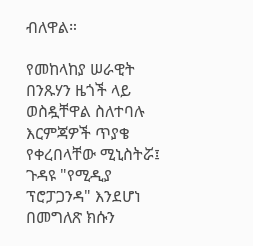ብለዋል።

የመከላከያ ሠራዊት በንጹሃን ዜጎች ላይ ወስዷቸዋል ስለተባሉ እርምጃዎች ጥያቄ የቀረበላቸው ሚኒስትሯ፤ ጉዳዩ "የሚዲያ ፕሮፓጋንዳ" እንደሆነ በመግለጽ ክሱን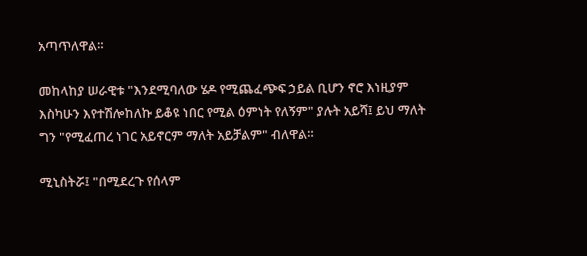አጣጥለዋል።

መከላከያ ሠራዊቱ "እንደሚባለው ሄዶ የሚጨፈጭፍ ኃይል ቢሆን ኖሮ እነዚያም እስካሁን እየተሽሎከለኩ ይቆዩ ነበር የሚል ዕምነት የለኝም" ያሉት አይሻ፤ ይህ ማለት ግን "የሚፈጠረ ነገር አይኖርም ማለት አይቻልም" ብለዋል።

ሚኒስትሯ፤ "በሚደረጉ የሰላም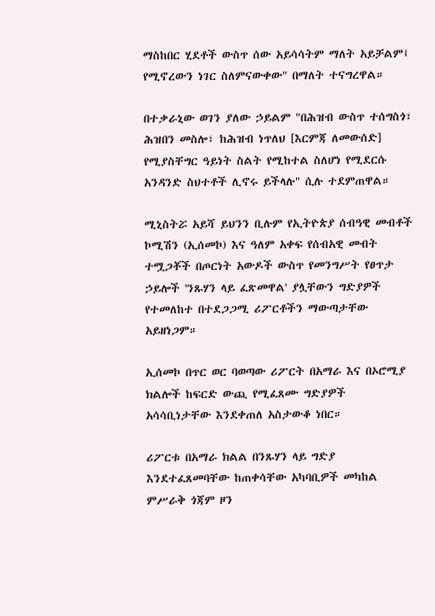ማስከበር ሂደቶች ውስጥ ሰው አይሳሳትም ማለት አይቻልም፤ የሚኖረውን ነገር ስለምናውቀው" በማለት ተናግረዋል።

በተቃራኒው ወገን ያለው ኃይልም "በሕዝብ ውስጥ ተሰግስጎ፣ ሕዝበን መስሎ፣ ከሕዝብ ነጥለህ [እርምጃ ለመውሰድ] የሚያስቸግር ዓይነት ስልት የሚከተል ስለሆነ የሚደርሱ አንዳንድ ስህተቶች ሊኖሩ ይችላሉ" ሲሉ ተደምጠዋል።

ሚኒስትሯ አይሻ ይህንን ቢሉም የኢትዮጵያ ሰብዓዊ መብቶች ኮሚሽን (ኢሰመኮ) እና ዓለም አቀፍ የሰብአዊ መብት ተሟጋቾች በጦርነት አውዶች ውስጥ የመንግሥት የፀጥታ ኃይሎች 'ንጹሃን ላይ ፈጽመዋል' ያሏቸውን ግድያዎች የተመለከተ በተደጋጋሚ ሪፖርቶችን ማውጣታቸው አይዘነጋም።

ኢሰመኮ በጥር ወር ባወጣው ሪፖርት በአማራ እና በኦሮሚያ ክልሎች ከፍርድ ውጪ የሚፈጸሙ ግድያዎች አሳሳቢነታቸው እንደቀጠለ አስታውቆ ነበር።

ሪፖርቱ በአማራ ክልል በንጹሃን ላይ ግድያ እንደተፈጸመባቸው ከጠቀሳቸው አካባቢዎች መካከል ምሥራቅ ጎጃም ዞን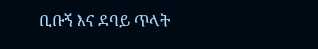ቢቡኝ እና ደባይ ጥላት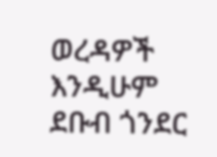ወረዳዎች እንዲሁም ደቡብ ጎንደር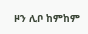ዞን ሊቦ ከምከም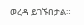ወረዳ ይገኙበታል።